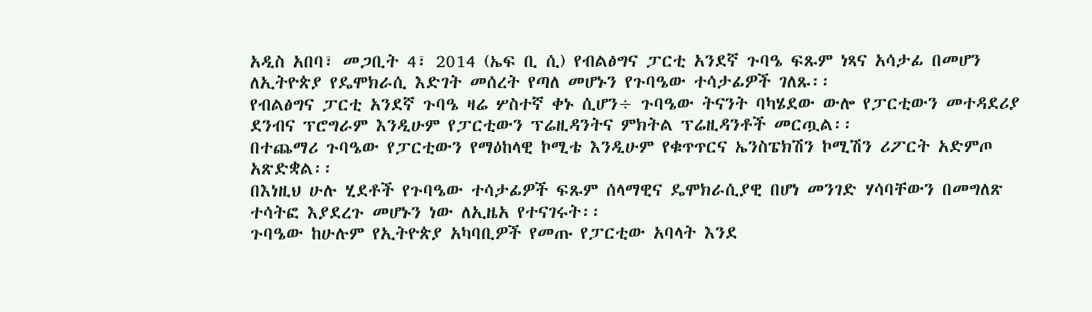አዲስ አበባ፣ መጋቢት 4፣ 2014 (ኤፍ ቢ ሲ) የብልፅግና ፓርቲ አንደኛ ጉባዔ ፍጹም ነጻና አሳታፊ በመሆን ለኢትዮጵያ የዴሞክራሲ እድገት መሰረት የጣለ መሆኑን የጉባዔው ተሳታፊዎች ገለጹ፡፡
የብልፅግና ፓርቲ አንደኛ ጉባዔ ዛሬ ሦስተኛ ቀኑ ሲሆን÷ ጉባዔው ትናንት ባካሄደው ውሎ የፓርቲውን መተዳደሪያ ደንብና ፕሮግራም እንዲሁም የፓርቲውን ፕሬዚዳንትና ምክትል ፕሬዚዳንቶች መርጧል፡፡
በተጨማሪ ጉባዔው የፓርቲውን የማዕከላዊ ኮሚቴ እንዲሁም የቁጥጥርና ኤንስፔክሽን ኮሚሽን ሪፖርት አድምጦ አጽድቋል፡፡
በእነዚህ ሁሉ ሂደቶች የጉባዔው ተሳታፊዎች ፍጹም ሰላማዊና ዴሞክራሲያዊ በሆነ መንገድ ሃሳባቸውን በመግለጽ ተሳትፎ እያደረጉ መሆኑን ነው ለኢዜአ የተናገሩት፡፡
ጉባዔው ከሁሉም የኢትዮጵያ አካባቢዎች የመጡ የፓርቲው አባላት እንደ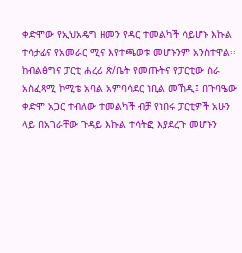ቀድሞው የኢህአዴግ ዘመን የዳር ተመልካች ሳይሆኑ እኩል ተሳታፊና የአመራር ሚና እየተጫወቱ መሆኑንም አንስተዋል፡፡
ከብልፅግና ፓርቲ ሐረሪ ጽ/ቤት የመጡትና የፓርቲው ስራ አስፈጻሚ ኮሚቴ አባል አምባሳደር ነቢል መኸዲ፤ በጉባዔው ቀድሞ አጋር ተብለው ተመልካች ብቻ የነበሩ ፓርቲዎች አሁን ላይ በአገራቸው ጉዳይ እኩል ተሳትፎ እያደረጉ መሆኑን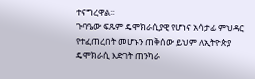ተናግረዋል፡፡
ጉባዔው ፍጹም ዴሞክራሲያዊ የሆነና አሳታፊ ምህዳር የተፈጠረበት መሆኑን ጠቅሰው ይህም ለኢትዮጵያ ዴሞክራሲ እድገት ጠንካራ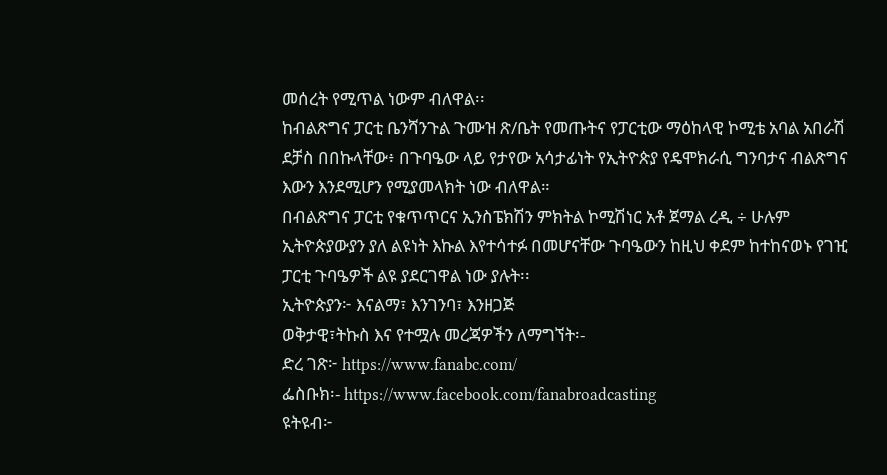መሰረት የሚጥል ነውም ብለዋል፡፡
ከብልጽግና ፓርቲ ቤንሻንጉል ጉሙዝ ጽ/ቤት የመጡትና የፓርቲው ማዕከላዊ ኮሚቴ አባል አበራሽ ደቻስ በበኩላቸው፥ በጉባዔው ላይ የታየው አሳታፊነት የኢትዮጵያ የዴሞክራሲ ግንባታና ብልጽግና እውን እንደሚሆን የሚያመላክት ነው ብለዋል።
በብልጽግና ፓርቲ የቁጥጥርና ኢንስፔክሽን ምክትል ኮሚሽነር አቶ ጀማል ረዲ ÷ ሁሉም ኢትዮጵያውያን ያለ ልዩነት እኩል እየተሳተፉ በመሆናቸው ጉባዔውን ከዚህ ቀደም ከተከናወኑ የገዢ ፓርቲ ጉባዔዎች ልዩ ያደርገዋል ነው ያሉት፡፡
ኢትዮጵያን፦ እናልማ፣ እንገንባ፣ እንዘጋጅ
ወቅታዊ፣ትኩስ እና የተሟሉ መረጃዎችን ለማግኘት፡-
ድረ ገጽ፦ https://www.fanabc.com/
ፌስቡክ፡- https://www.facebook.com/fanabroadcasting
ዩትዩብ፦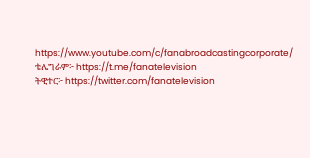https://www.youtube.com/c/fanabroadcastingcorporate/
ቴሌግራም፦ https://t.me/fanatelevision
ትዊተር፦ https://twitter.com/fanatelevision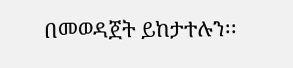በመወዳጀት ይከታተሉን፡፡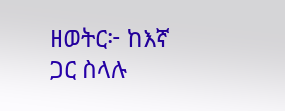ዘወትር፦ ከእኛ ጋር ስላሉ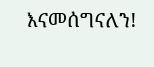እናመሰግናለን!